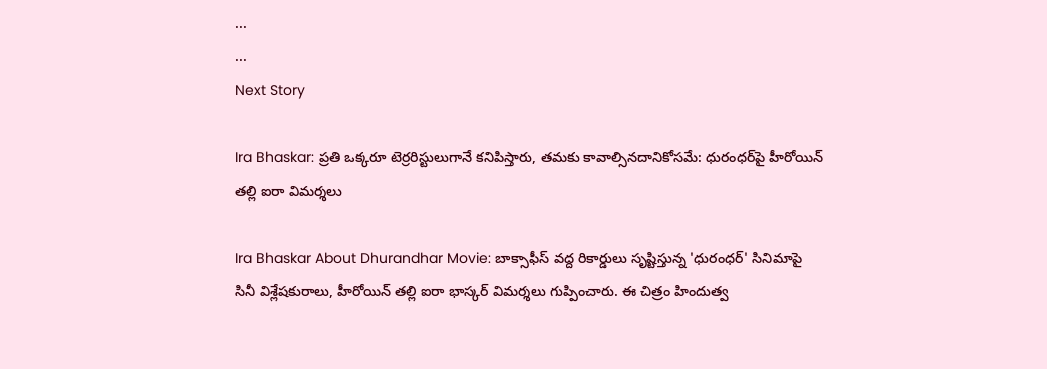...
...
Next Story

Ira Bhaskar: ప్రతి ఒక్కరూ టెర్రరిస్టులుగానే కనిపిస్తారు, తమకు కావాల్సినదానికోసమే: ధురంధర్‌పై హీరోయిన్ తల్లి ఐరా విమర్శలు

Ira Bhaskar About Dhurandhar Movie: బాక్సాఫీస్ వద్ద రికార్డులు సృష్టిస్తున్న 'ధురంధర్' సినిమాపై సినీ విశ్లేషకురాలు, హీరోయిన్ తల్లి ఐరా భాస్కర్ విమర్శలు గుప్పించారు. ఈ చిత్రం హిందుత్వ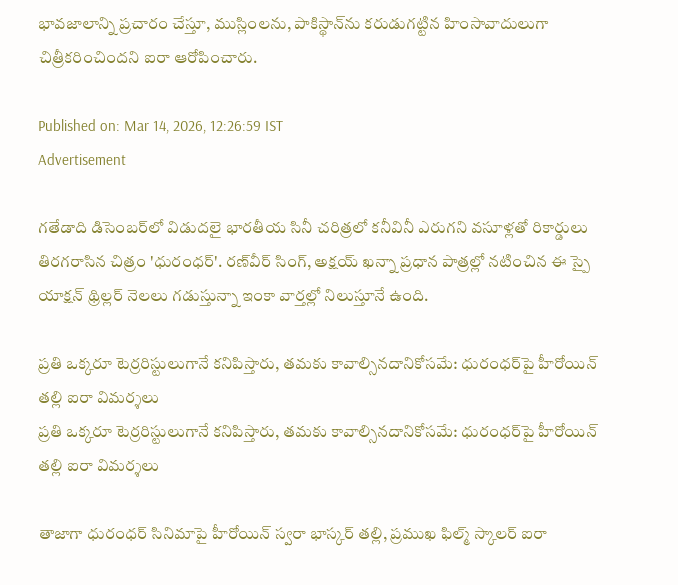భావజాలాన్ని ప్రచారం చేస్తూ, ముస్లింలను, పాకిస్థాన్‌ను కరుడుగట్టిన హింసావాదులుగా చిత్రీకరించిందని ఐరా ఆరోపించారు.

Published on: Mar 14, 2026, 12:26:59 IST
Advertisement

గతేడాది డిసెంబర్‌లో విడుదలై భారతీయ సినీ చరిత్రలో కనీవినీ ఎరుగని వసూళ్లతో రికార్డులు తిరగరాసిన చిత్రం 'ధురంధర్'. రణ్‌వీర్ సింగ్, అక్షయ్ ఖన్నా ప్రధాన పాత్రల్లో నటించిన ఈ స్పై యాక్షన్ థ్రిల్లర్ నెలలు గడుస్తున్నా ఇంకా వార్తల్లో నిలుస్తూనే ఉంది.

ప్రతి ఒక్కరూ టెర్రరిస్టులుగానే కనిపిస్తారు, తమకు కావాల్సినదానికోసమే: ధురంధర్‌పై హీరోయిన్ తల్లి ఐరా విమర్శలు
ప్రతి ఒక్కరూ టెర్రరిస్టులుగానే కనిపిస్తారు, తమకు కావాల్సినదానికోసమే: ధురంధర్‌పై హీరోయిన్ తల్లి ఐరా విమర్శలు

తాజాగా ధురంధర్ సినిమాపై హీరోయిన్ స్వరా భాస్కర్ తల్లి, ప్రముఖ ఫిల్మ్ స్కాలర్ ఐరా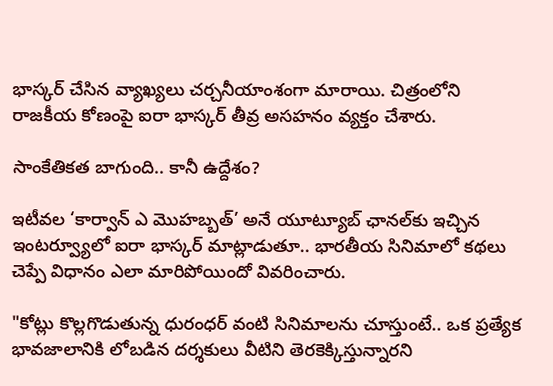భాస్కర్ చేసిన వ్యాఖ్యలు చర్చనీయాంశంగా మారాయి. చిత్రంలోని రాజకీయ కోణంపై ఐరా భాస్కర్ తీవ్ర అసహనం వ్యక్తం చేశారు.

సాంకేతికత బాగుంది.. కానీ ఉద్దేశం?

ఇటీవల ‘కార్వాన్ ఎ మొహబ్బత్’ అనే యూట్యూబ్ ఛానల్‌కు ఇచ్చిన ఇంటర్వ్యూలో ఐరా భాస్కర్ మాట్లాడుతూ.. భారతీయ సినిమాలో కథలు చెప్పే విధానం ఎలా మారిపోయిందో వివరించారు.

"కోట్లు కొల్లగొడుతున్న ధురంధర్ వంటి సినిమాలను చూస్తుంటే.. ఒక ప్రత్యేక భావజాలానికి లోబడిన దర్శకులు వీటిని తెరకెక్కిస్తున్నారని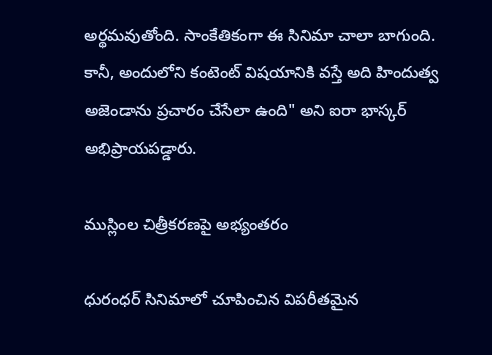అర్థమవుతోంది. సాంకేతికంగా ఈ సినిమా చాలా బాగుంది. కానీ, అందులోని కంటెంట్ విషయానికి వస్తే అది హిందుత్వ అజెండాను ప్రచారం చేసేలా ఉంది" అని ఐరా భాస్కర్ అభిప్రాయపడ్డారు.

ముస్లింల చిత్రీకరణపై అభ్యంతరం

ధురంధర్ సినిమాలో చూపించిన విపరీతమైన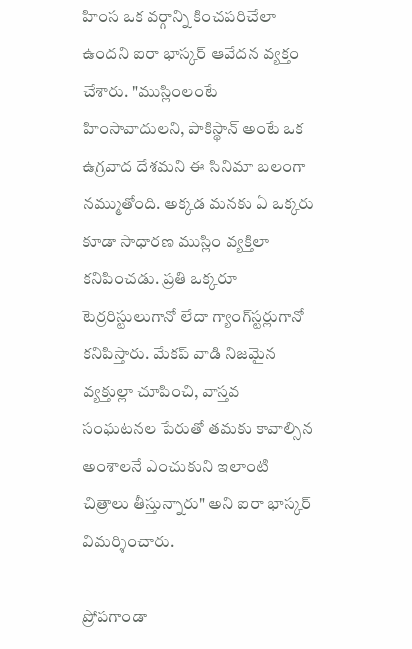హింస ఒక వర్గాన్ని కించపరిచేలా ఉందని ఐరా భాస్కర్ ఆవేదన వ్యక్తం చేశారు. "ముస్లింలంటే హింసావాదులని, పాకిస్థాన్ అంటే ఒక ఉగ్రవాద దేశమని ఈ సినిమా బలంగా నమ్ముతోంది. అక్కడ మనకు ఏ ఒక్కరు కూడా సాధారణ ముస్లిం వ్యక్తిలా కనిపించడు. ప్రతి ఒక్కరూ టెర్రరిస్టులుగానో లేదా గ్యాంగ్‌స్టర్లుగానో కనిపిస్తారు. మేకప్ వాడి నిజమైన వ్యక్తుల్లా చూపించి, వాస్తవ సంఘటనల పేరుతో తమకు కావాల్సిన అంశాలనే ఎంచుకుని ఇలాంటి చిత్రాలు తీస్తున్నారు" అని ఐరా భాస్కర్ విమర్శించారు.

ప్రోపగాండా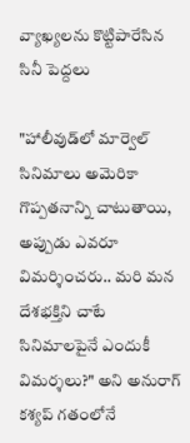వ్యాఖ్యలను కొట్టిపారేసిన సినీ పెద్దలు

"హాలీవుడ్‌లో మార్వెల్ సినిమాలు అమెరికా గొప్పతనాన్ని చాటుతాయి, అప్పుడు ఎవరూ విమర్శించరు.. మరి మన దేశభక్తిని చాటే సినిమాలపైనే ఎందుకీ విమర్శలు?" అని అనురాగ్ కశ్యప్ గతంలోనే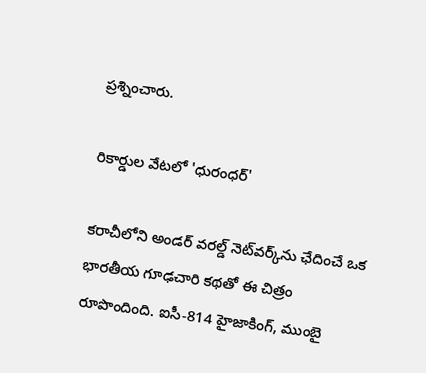ప్రశ్నించారు.

రికార్డుల వేటలో 'ధురంధర్'

కరాచీలోని అండర్ వరల్డ్ నెట్‌వర్క్‌ను ఛేదించే ఒక భారతీయ గూఢచారి కథతో ఈ చిత్రం రూపొందింది. ఐసీ-814 హైజాకింగ్, ముంబై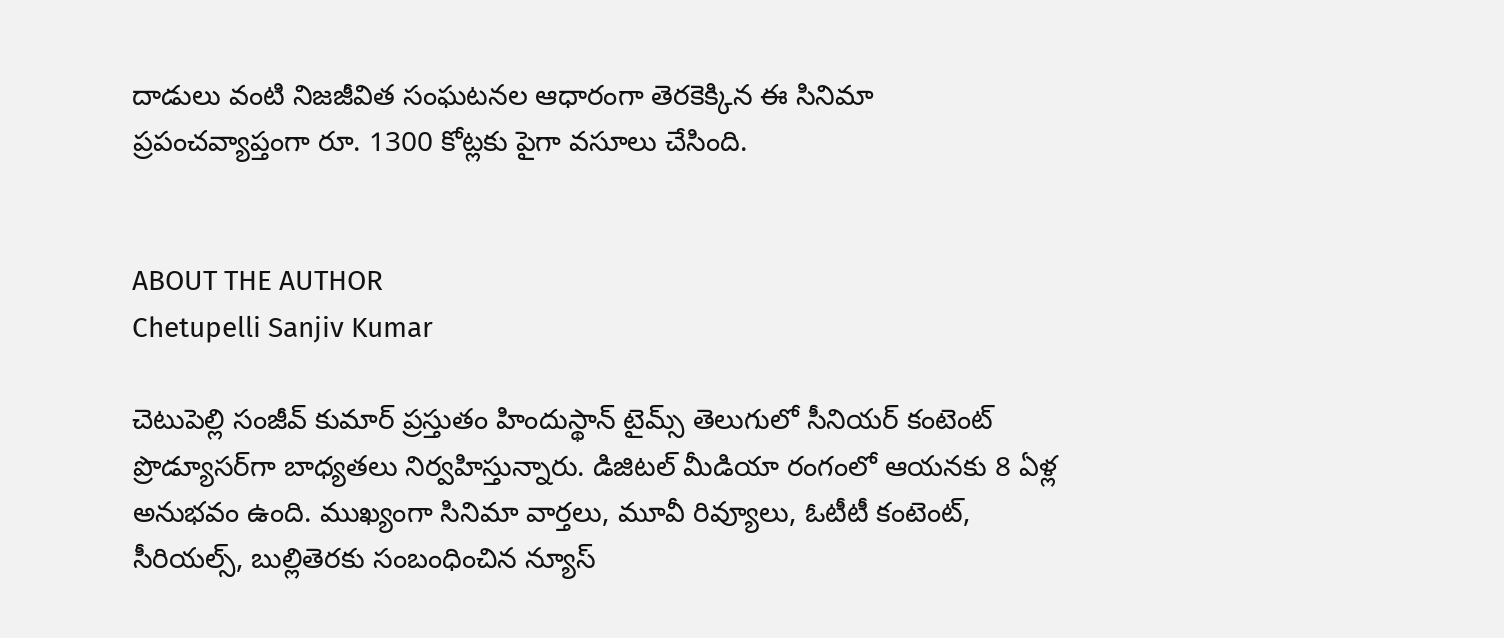దాడులు వంటి నిజజీవిత సంఘటనల ఆధారంగా తెరకెక్కిన ఈ సినిమా ప్రపంచవ్యాప్తంగా రూ. 1300 కోట్లకు పైగా వసూలు చేసింది.


ABOUT THE AUTHOR
Chetupelli Sanjiv Kumar

చెటుపెల్లి సంజీవ్ కుమార్ ప్రస్తుతం హిందుస్థాన్ టైమ్స్ తెలుగులో సీనియర్ కంటెంట్ ప్రొడ్యూసర్‌గా బాధ్యతలు నిర్వహిస్తున్నారు. డిజిటల్ మీడియా రంగంలో ఆయనకు 8 ఏళ్ల అనుభవం ఉంది. ముఖ్యంగా సినిమా వార్తలు, మూవీ రివ్యూలు, ఓటీటీ కంటెంట్, సీరియల్స్, బుల్లితెరకు సంబంధించిన న్యూస్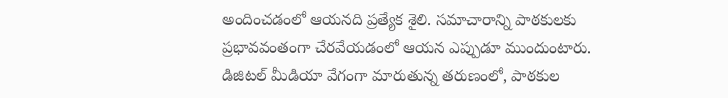అందించడంలో ఆయనది ప్రత్యేక శైలి. సమాచారాన్ని పాఠకులకు ప్రభావవంతంగా చేరవేయడంలో ఆయన ఎప్పుడూ ముందుంటారు. డిజిటల్ మీడియా వేగంగా మారుతున్న తరుణంలో, పాఠకుల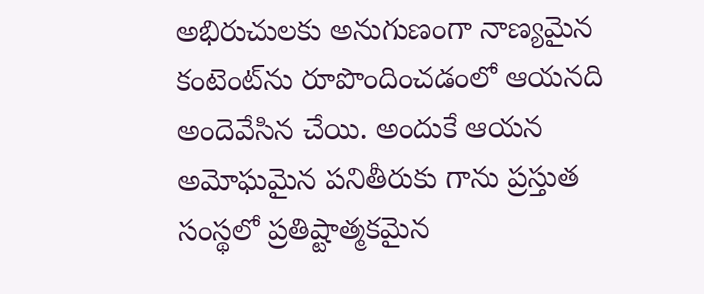అభిరుచులకు అనుగుణంగా నాణ్యమైన కంటెంట్‌ను రూపొందించడంలో ఆయనది అందెవేసిన చేయి. అందుకే ఆయన అమోఘమైన పనితీరుకు గాను ప్రస్తుత సంస్థలో ప్రతిష్టాత్మకమైన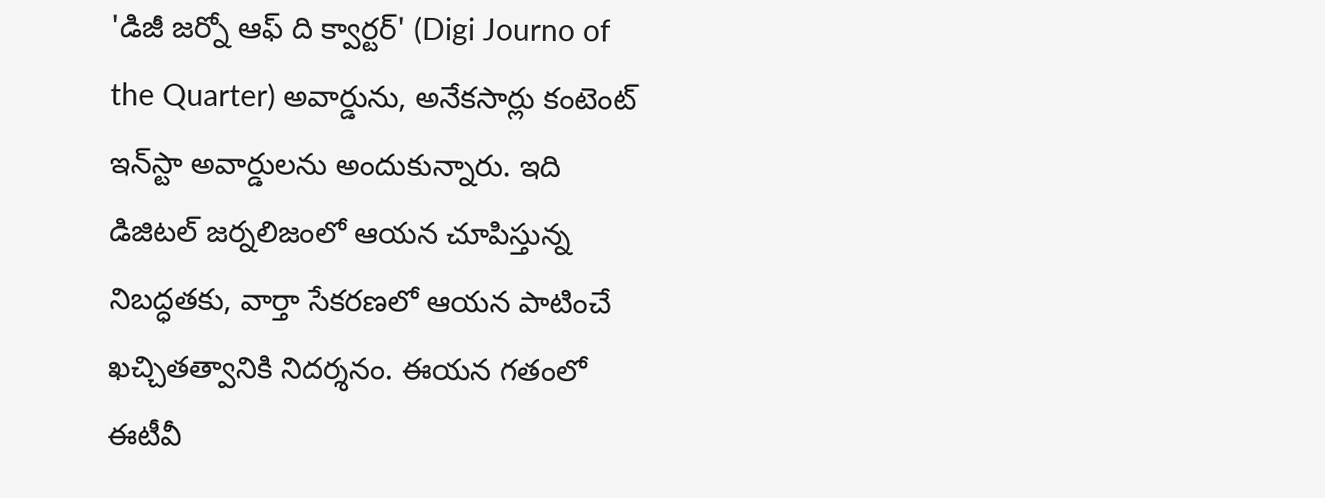'డిజీ జర్నో ఆఫ్ ది క్వార్టర్' (Digi Journo of the Quarter) అవార్డును, అనేకసార్లు కంటెంట్ ఇన్‌స్టా అవార్డులను అందుకున్నారు. ఇది డిజిటల్ జర్నలిజంలో ఆయన చూపిస్తున్న నిబద్ధతకు, వార్తా సేకరణలో ఆయన పాటించే ఖచ్చితత్వానికి నిదర్శనం. ఈయన గతంలో ఈటీవీ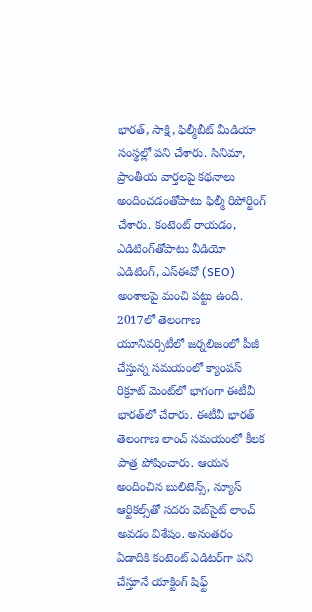భారత్, సాక్షి, ఫిల్మీబీట్ మీడియా సంస్థల్లో పని చేశారు. సినిమా, ప్రాంతీయ వార్తలపై కథనాలు అందించడంతోపాటు ఫిల్మీ రిపోర్టింగ్ చేశారు. కంటెంట్ రాయడం, ఎడిటింగ్‌తోపాటు వీడియో ఎడిటింగ్, ఎస్‌ఈవో (SEO) అంశాలపై మంచి పట్టు ఉంది. 2017లో తెలంగాణ యూనివర్సిటీలో జర్నలిజంలో పీజీ చేస్తున్న సమయంలో క్యాంపస్ రిక్రూట్ మెంట్‌లో భాగంగా ఈటీవీ భారత్‌లో చేరారు. ఈటీవీ భారత్ తెలంగాణ లాంచ్ సమయంలో కీలక పాత్ర పోషించారు. ఆయన అందించిన బులిటెన్స్, న్యూస్ ఆర్టికల్స్‌తో సదరు వెబ్‌సైట్ లాంచ్ అవడం విశేషం. అనంతరం ఏడాదికి కంటెంట్ ఎడిటర్‌గా పని చేస్తూనే యాక్టింగ్ షిఫ్ట్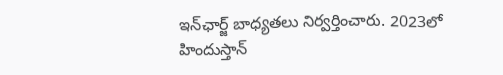ఇన్‌ఛార్జ్ బాధ్యతలు నిర్వర్తించారు. 2023లో హిందుస్తాన్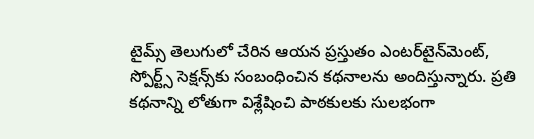టైమ్స్ తెలుగులో చేరిన ఆయన ప్రస్తుతం ఎంటర్‌టైన్‌మెంట్, స్పోర్ట్స్ సెక్షన్స్‌కు సంబంధించిన కథనాలను అందిస్తున్నారు. ప్రతి కథనాన్ని లోతుగా విశ్లేషించి పాఠకులకు సులభంగా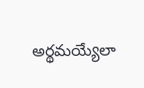అర్థమయ్యేలా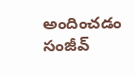అందించడం సంజీవ్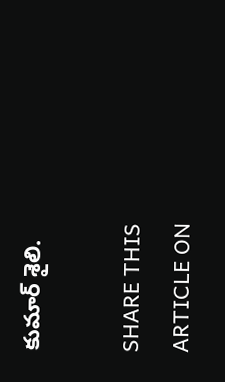కుమార్ శైలి.

SHARE THIS ARTICLE ON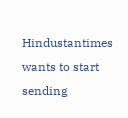Hindustantimes wants to start sending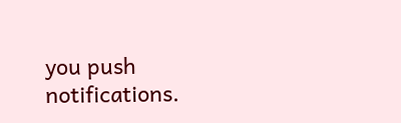you push notifications.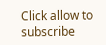Click allow to subscribe